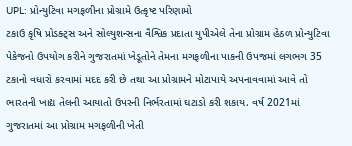UPL: પ્રોન્યુટિવા મગફળીના પ્રોગ્રામે ઉત્કૃષ્ટ પરિણામો
ટકાઉ કૃષિ પ્રોડક્ટ્સ અને સોલ્યુશન્સના વૈશ્વિક પ્રદાતા યુપીએલે તેના પ્રોગ્રામ હેઠળ પ્રોન્યુટિવા પેકેજનો ઉપયોગ કરીને ગુજરાતમાં ખેડૂતોને તેમના મગફળીના પાકની ઉપજમાં લગભગ 35 ટકાનો વધારો કરવામાં મદદ કરી છે તથા આ પ્રોગ્રામને મોટાપાયે અપનાવવામાં આવે તો ભારતની ખાદ્ય તેલની આયાતો ઉપરની નિર્ભરતામાં ઘટાડો કરી શકાય. વર્ષ 2021માં ગુજરાતમાં આ પ્રોગ્રામ મગફળીની ખેતી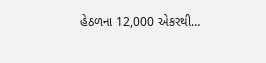હેઠળના 12,000 એકરથી…